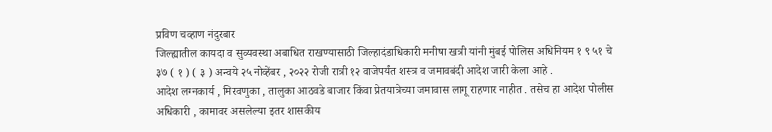प्रविण चव्हाण नंदुरबार
जिल्ह्यातील कायदा व सुव्यवस्था अबाधित राखण्यासाठी जिल्हादंडाधिकारी मनीषा खत्री यांनी मुंबई पोलिस अधिनियम १ ९ ५१ चे ३७ ( १ ) ( ३ ) अन्वये २५ नोव्हेंबर , २०२२ रोजी रात्री १२ वाजेपर्यंत शस्त्र व जमावबंदी आदेश जारी केला आहे .
आदेश लग्नकार्य , मिरवणुका , तालुका आठवडे बाजार किंवा प्रेतयात्रेच्या जमावास लागू राहणार नाहीत . तसेच हा आदेश पोलीस अधिकारी , कामावर असलेल्या इतर शासकीय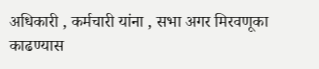अधिकारी , कर्मचारी यांना , सभा अगर मिरवणूका काढण्यास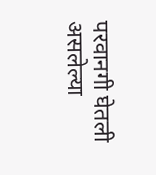परवानगी घेतली असलेल्या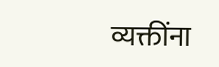व्यक्तींना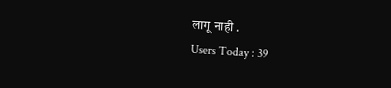लागू नाही .
Users Today : 39